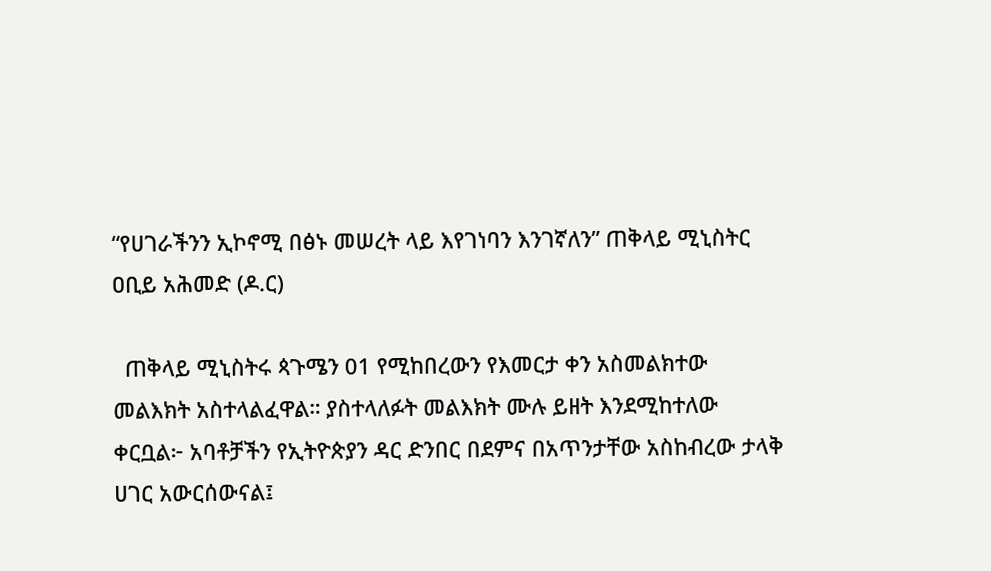“የሀገራችንን ኢኮኖሚ በፅኑ መሠረት ላይ እየገነባን እንገኛለን” ጠቅላይ ሚኒስትር ዐቢይ አሕመድ (ዶ.ር)

  ጠቅላይ ሚኒስትሩ ጳጉሜን 01 የሚከበረውን የእመርታ ቀን አስመልክተው መልእክት አስተላልፈዋል። ያስተላለፉት መልእክት ሙሉ ይዘት እንደሚከተለው ቀርቧል፦ አባቶቻችን የኢትዮጵያን ዳር ድንበር በደምና በአጥንታቸው አስከብረው ታላቅ ሀገር አውርሰውናል፤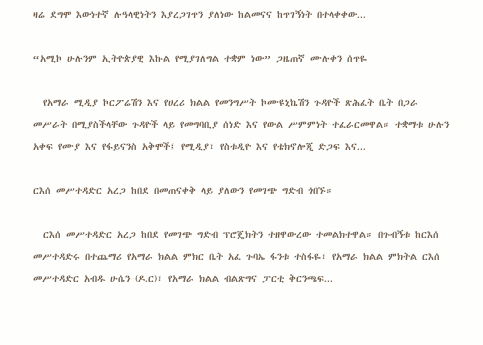ዛሬ ደግሞ እውነተኛ ሉዓላዊነትን እያረጋገጥን ያለነው ከልመናና ከጥገኝነት በተላቀቀው...

“አሚኮ ሁሉንም ኢትዮጵያዊ እኩል የሚያገለግል ተቋም ነው” ጋዜጠኛ ሙሉቀን ሰጥዬ

  የአማራ ሚዲያ ኮርፖሬሽን እና የሀረሪ ክልል የመንግሥት ኮሙዩኒኬሽን ጉዳዮች ጽሕፈት ቤት በጋራ መሥራት በሚያስችላቸው ጉዳዮች ላይ የመግባቢያ ሰነድ እና የውል ሥምምነት ተፈራርመዋል። ተቋማቱ ሁሉን አቀፍ የሙያ እና የፋይናንስ አቅሞች፤ የሚዲያ፣ የስቱዲዮ እና የቴክኖሎጂ ድጋፍ እና...

ርእሰ መሥተዳድር አረጋ ከበደ በመጠናቀቅ ላይ ያለውን የመገጭ ግድብ ጎበኙ።

  ርእሰ መሥተዳድር አረጋ ከበደ የመገጭ ግድብ ፕሮጄክትን ተዘዋውረው ተመልክተዋል። በጉብኝቱ ከርእሰ መሥተዳድሩ በተጨማሪ የአማራ ክልል ምክር ቤት አፈ ጉባኤ ፋንቱ ተስፋዬ፣ የአማራ ክልል ምክትል ርእሰ መሥተዳድር አብዱ ሁሴን (ዶ.ር)፣ የአማራ ክልል ብልጽግና ፓርቲ ቅርንጫፍ...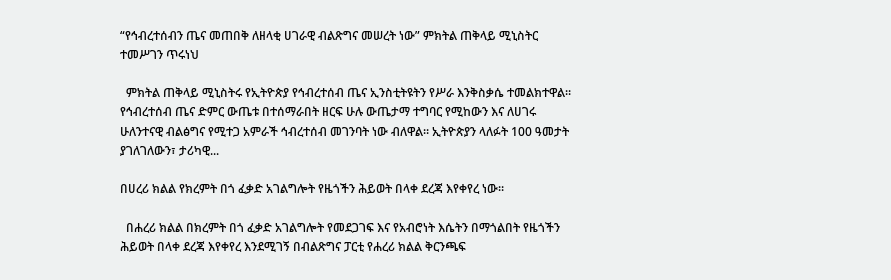“የኅብረተሰብን ጤና መጠበቅ ለዘላቂ ሀገራዊ ብልጽግና መሠረት ነው” ምክትል ጠቅላይ ሚኒስትር ተመሥገን ጥሩነህ

  ምክትል ጠቅላይ ሚኒስትሩ የኢትዮጵያ የኅብረተሰብ ጤና ኢንስቲትዩትን የሥራ እንቅስቃሴ ተመልክተዋል። የኅብረተሰብ ጤና ድምር ውጤቱ በተሰማራበት ዘርፍ ሁሉ ውጤታማ ተግባር የሚከውን እና ለሀገሩ ሁለንተናዊ ብልፅግና የሚተጋ አምራች ኅብረተሰብ መገንባት ነው ብለዋል። ኢትዮጵያን ላለፉት 100 ዓመታት ያገለገለውን፣ ታሪካዊ...

በሀረሪ ክልል የክረምት በጎ ፈቃድ አገልግሎት የዜጎችን ሕይወት በላቀ ደረጃ እየቀየረ ነው።

  በሐረሪ ክልል በክረምት በጎ ፈቃድ አገልግሎት የመደጋገፍ እና የአብሮነት እሴትን በማጎልበት የዜጎችን ሕይወት በላቀ ደረጃ እየቀየረ እንደሚገኝ በብልጽግና ፓርቲ የሐረሪ ክልል ቅርንጫፍ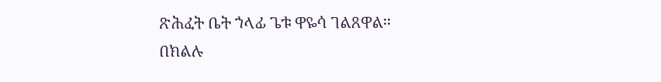ጽሕፈት ቤት ኀላፊ ጌቱ ዋዬሳ ገልጸዋል። በክልሉ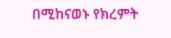በሚከናወኑ የክረምት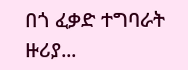በጎ ፈቃድ ተግባራት ዙሪያ...